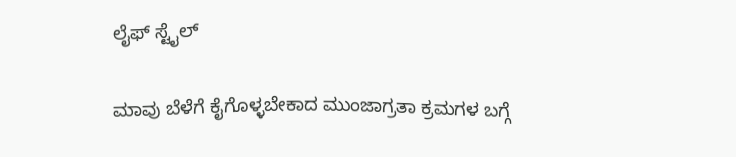ಲೈಫ್ ಸ್ಟೈಲ್

ಮಾವು ಬೆಳೆಗೆ ಕೈಗೊಳ್ಳಬೇಕಾದ ಮುಂಜಾಗ್ರತಾ ಕ್ರಮಗಳ ಬಗ್ಗೆ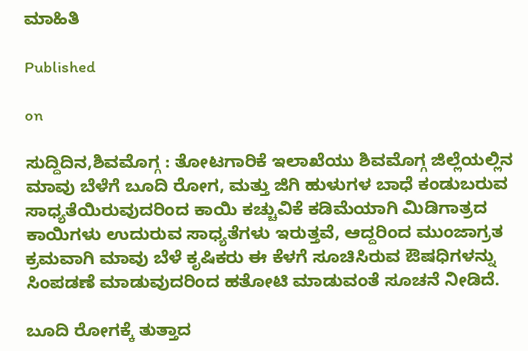ಮಾಹಿತಿ

Published

on

ಸುದ್ದಿದಿನ,ಶಿವಮೊಗ್ಗ : ತೋಟಗಾರಿಕೆ ಇಲಾಖೆಯು ಶಿವಮೊಗ್ಗ ಜಿಲ್ಲೆಯಲ್ಲಿನ ಮಾವು ಬೆಳೆಗೆ ಬೂದಿ ರೋಗ, ಮತ್ತು ಜಿಗಿ ಹುಳುಗಳ ಬಾಧೆ ಕಂಡುಬರುವ ಸಾಧ್ಯತೆಯಿರುವುದರಿಂದ ಕಾಯಿ ಕಚ್ಚುವಿಕೆ ಕಡಿಮೆಯಾಗಿ ಮಿಡಿಗಾತ್ರದ ಕಾಯಿಗಳು ಉದುರುವ ಸಾಧ್ಯತೆಗಳು ಇರುತ್ತವೆ, ಆದ್ದರಿಂದ ಮುಂಜಾಗ್ರತ ಕ್ರಮವಾಗಿ ಮಾವು ಬೆಳೆ ಕೃಷಿಕರು ಈ ಕೆಳಗೆ ಸೂಚಿಸಿರುವ ಔಷಧಿಗಳನ್ನು ಸಿಂಪಡಣೆ ಮಾಡುವುದರಿಂದ ಹತೋಟಿ ಮಾಡುವಂತೆ ಸೂಚನೆ ನೀಡಿದೆ.

ಬೂದಿ ರೋಗಕ್ಕೆ ತುತ್ತಾದ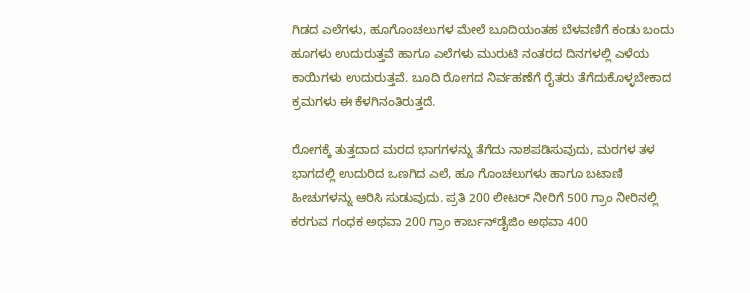ಗಿಡದ ಎಲೆಗಳು, ಹೂಗೊಂಚಲುಗಳ ಮೇಲೆ ಬೂದಿಯಂತಹ ಬೆಳವಣಿಗೆ ಕಂಡು ಬಂದು ಹೂಗಳು ಉದುರುತ್ತವೆ ಹಾಗೂ ಎಲೆಗಳು ಮುರುಟಿ ನಂತರದ ದಿನಗಳಲ್ಲಿ ಎಳೆಯ ಕಾಯಿಗಳು ಉದುರುತ್ತವೆ. ಬೂದಿ ರೋಗದ ನಿರ್ವಹಣೆಗೆ ರೈತರು ತೆಗೆದುಕೊಳ್ಳಬೇಕಾದ ಕ್ರಮಗಳು ಈ ಕೆಳಗಿನಂತಿರುತ್ತದೆ.

ರೋಗಕ್ಕೆ ತುತ್ತದಾದ ಮರದ ಭಾಗಗಳನ್ನು ತೆಗೆದು ನಾಶಪಡಿಸುವುದು, ಮರಗಳ ತಳ ಭಾಗದಲ್ಲಿ ಉದುರಿದ ಒಣಗಿದ ಎಲೆ, ಹೂ ಗೊಂಚಲುಗಳು ಹಾಗೂ ಬಟಾಣಿ ಹೀಚುಗಳನ್ನು ಆರಿಸಿ ಸುಡುವುದು. ಪ್ರತಿ 200 ಲೀಟರ್ ನೀರಿಗೆ 500 ಗ್ರಾಂ ನೀರಿನಲ್ಲಿ ಕರಗುವ ಗಂಧಕ ಅಥವಾ 200 ಗ್ರಾಂ ಕಾರ್ಬನ್‍ಡೈಜಿಂ ಅಥವಾ 400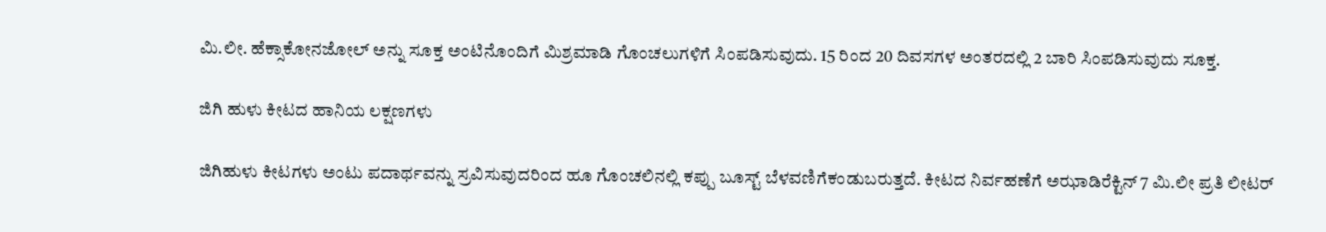ಮಿ.ಲೀ. ಹೆಕ್ಸಾಕೋನಜೋಲ್ ಅನ್ನು ಸೂಕ್ತ ಅಂಟಿನೊಂದಿಗೆ ಮಿಶ್ರಮಾಡಿ ಗೊಂಚಲುಗಳಿಗೆ ಸಿಂಪಡಿಸುವುದು. 15 ರಿಂದ 20 ದಿವಸಗಳ ಅಂತರದಲ್ಲಿ 2 ಬಾರಿ ಸಿಂಪಡಿಸುವುದು ಸೂಕ್ತ.

ಜಿಗಿ ಹುಳು ಕೀಟದ ಹಾನಿಯ ಲಕ್ಷಣಗಳು

ಜಿಗಿಹುಳು ಕೀಟಗಳು ಅಂಟು ಪದಾರ್ಥವನ್ನು ಸ್ರವಿಸುವುದರಿಂದ ಹೂ ಗೊಂಚಲಿನಲ್ಲಿ ಕಪ್ಪು ಬೂಸ್ಟ್ ಬೆಳವಣಿಗೆಕಂಡುಬರುತ್ತದೆ. ಕೀಟದ ನಿರ್ವಹಣೆಗೆ ಅಝಾಡಿರೆಕ್ಟಿನ್ 7 ಮಿ.ಲೀ ಪ್ರತಿ ಲೀಟರ್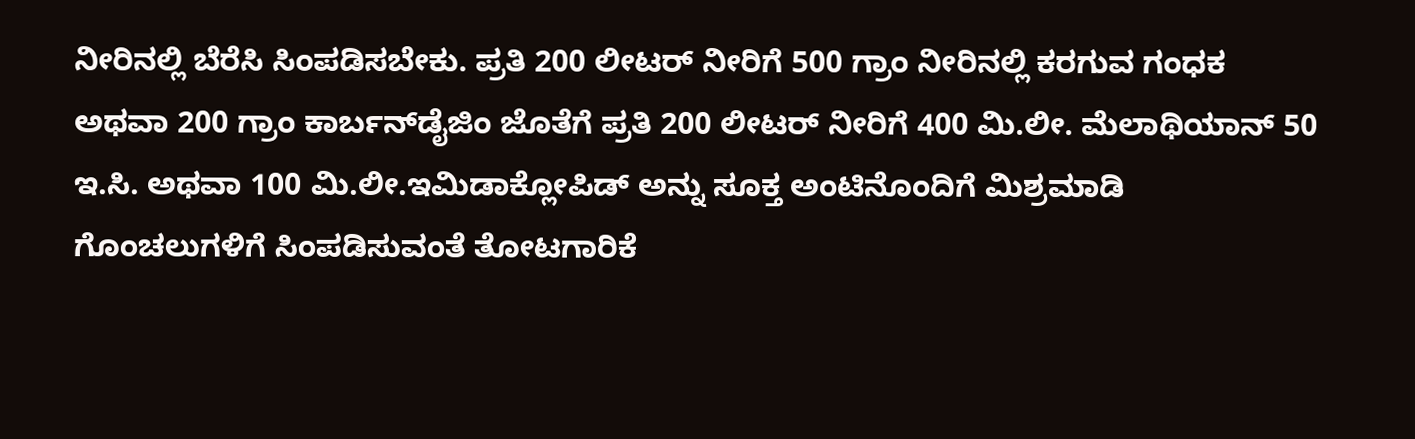ನೀರಿನಲ್ಲಿ ಬೆರೆಸಿ ಸಿಂಪಡಿಸಬೇಕು. ಪ್ರತಿ 200 ಲೀಟರ್ ನೀರಿಗೆ 500 ಗ್ರಾಂ ನೀರಿನಲ್ಲಿ ಕರಗುವ ಗಂಧಕ ಅಥವಾ 200 ಗ್ರಾಂ ಕಾರ್ಬನ್‍ಡೈಜಿಂ ಜೊತೆಗೆ ಪ್ರತಿ 200 ಲೀಟರ್ ನೀರಿಗೆ 400 ಮಿ.ಲೀ. ಮೆಲಾಥಿಯಾನ್ 50 ಇ.ಸಿ. ಅಥವಾ 100 ಮಿ.ಲೀ.ಇಮಿಡಾಕ್ಲೋಪಿಡ್ ಅನ್ನು ಸೂಕ್ತ ಅಂಟಿನೊಂದಿಗೆ ಮಿಶ್ರಮಾಡಿ ಗೊಂಚಲುಗಳಿಗೆ ಸಿಂಪಡಿಸುವಂತೆ ತೋಟಗಾರಿಕೆ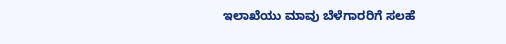ಇಲಾಖೆಯು ಮಾವು ಬೆಳೆಗಾರರಿಗೆ ಸಲಹೆ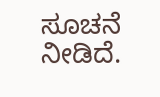ಸೂಚನೆ ನೀಡಿದೆ.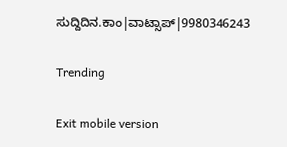ಸುದ್ದಿದಿನ.ಕಾಂ|ವಾಟ್ಸಾಪ್|9980346243

Trending

Exit mobile version